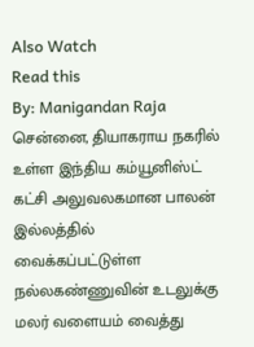Also Watch
Read this
By: Manigandan Raja
சென்னை, தியாகராய நகரில் உள்ள இந்திய கம்யூனிஸ்ட் கட்சி அலுவலகமான பாலன் இல்லத்தில் வைக்கப்பட்டுள்ள நல்லகண்ணுவின் உடலுக்கு மலர் வளையம் வைத்து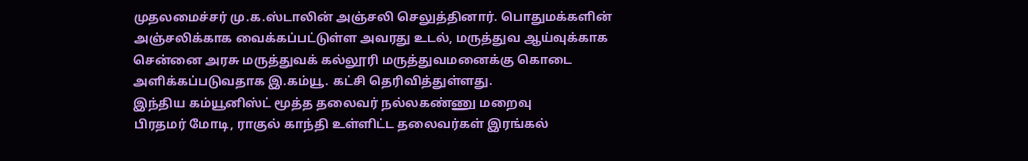முதலமைச்சர் மு.க.ஸ்டாலின் அஞ்சலி செலுத்தினார். பொதுமக்களின் அஞ்சலிக்காக வைக்கப்பட்டுள்ள அவரது உடல், மருத்துவ ஆய்வுக்காக சென்னை அரசு மருத்துவக் கல்லூரி மருத்துவமனைக்கு கொடை அளிக்கப்படுவதாக இ.கம்யூ. கட்சி தெரிவித்துள்ளது.
இந்திய கம்யூனிஸ்ட் மூத்த தலைவர் நல்லகண்ணு மறைவு
பிரதமர் மோடி, ராகுல் காந்தி உள்ளிட்ட தலைவர்கள் இரங்கல்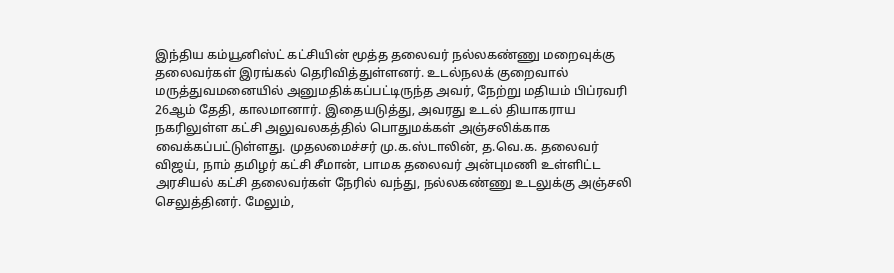இந்திய கம்யூனிஸ்ட் கட்சியின் மூத்த தலைவர் நல்லகண்ணு மறைவுக்கு தலைவர்கள் இரங்கல் தெரிவித்துள்ளனர். உடல்நலக் குறைவால் மருத்துவமனையில் அனுமதிக்கப்பட்டிருந்த அவர், நேற்று மதியம் பிப்ரவரி 26ஆம் தேதி, காலமானார். இதையடுத்து, அவரது உடல் தியாகராய நகரிலுள்ள கட்சி அலுவலகத்தில் பொதுமக்கள் அஞ்சலிக்காக வைக்கப்பட்டுள்ளது. முதலமைச்சர் மு.க.ஸ்டாலின், த.வெ.க. தலைவர் விஜய், நாம் தமிழர் கட்சி சீமான், பாமக தலைவர் அன்புமணி உள்ளிட்ட அரசியல் கட்சி தலைவர்கள் நேரில் வந்து, நல்லகண்ணு உடலுக்கு அஞ்சலி செலுத்தினர். மேலும்,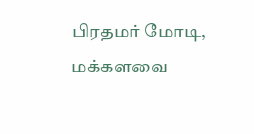பிரதமர் மோடி, மக்களவை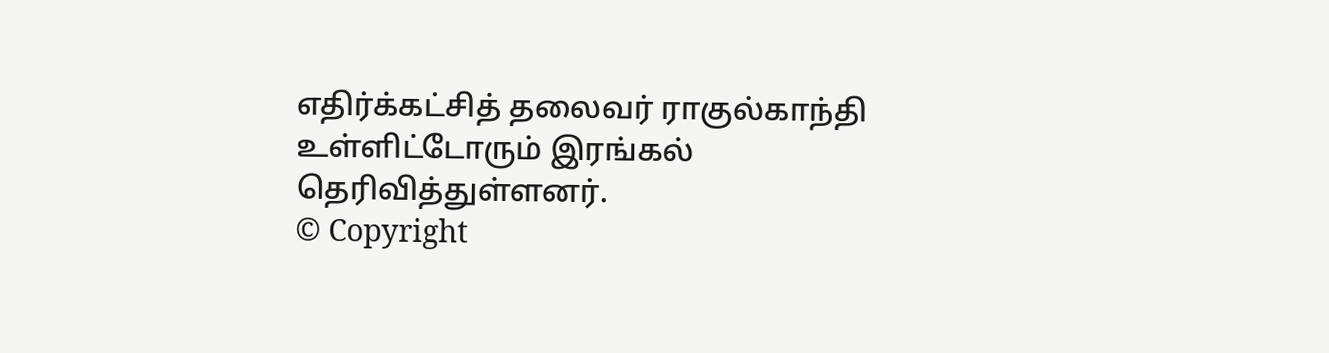எதிர்க்கட்சித் தலைவர் ராகுல்காந்தி உள்ளிட்டோரும் இரங்கல் தெரிவித்துள்ளனர்.
© Copyright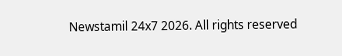Newstamil 24x7 2026. All rights reserved